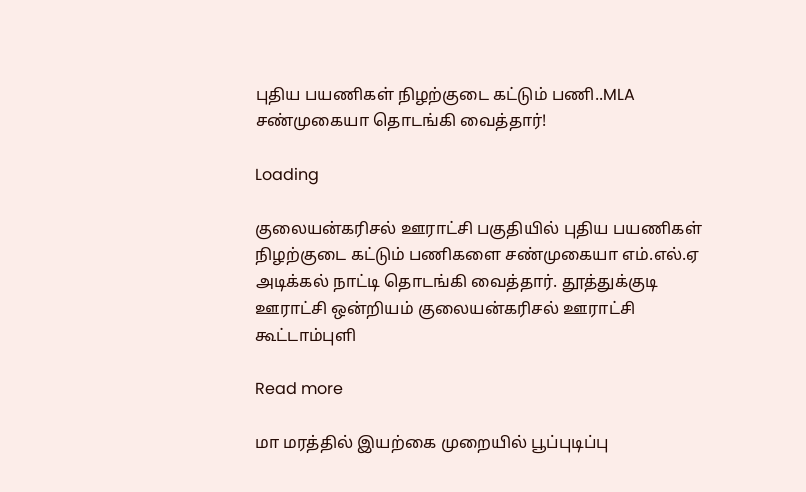புதிய பயணிகள் நிழற்குடை கட்டும் பணி..MLA சண்முகையா தொடங்கி வைத்தார்!

Loading

குலையன்கரிசல் ஊராட்சி பகுதியில் புதிய பயணிகள் நிழற்குடை கட்டும் பணிகளை சண்முகையா எம்.எல்.ஏ அடிக்கல் நாட்டி தொடங்கி வைத்தார். தூத்துக்குடி ஊராட்சி ஒன்றியம் குலையன்கரிசல் ஊராட்சி கூட்டாம்புளி

Read more

மா மரத்தில் இயற்கை முறையில் பூப்புடிப்பு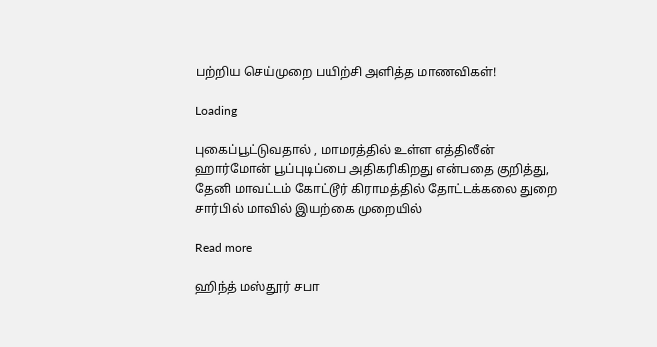பற்றிய செய்முறை பயிற்சி அளித்த மாணவிகள்!

Loading

புகைப்பூட்டுவதால் , மாமரத்தில் உள்ள எத்திலீன் ஹார்மோன் பூப்புடிப்பை அதிகரிகிறது என்பதை குறித்து, தேனி மாவட்டம் கோட்டூர் கிராமத்தில் தோட்டக்கலை துறை சார்பில் மாவில் இயற்கை முறையில்

Read more

ஹிந்த் மஸ்தூர் சபா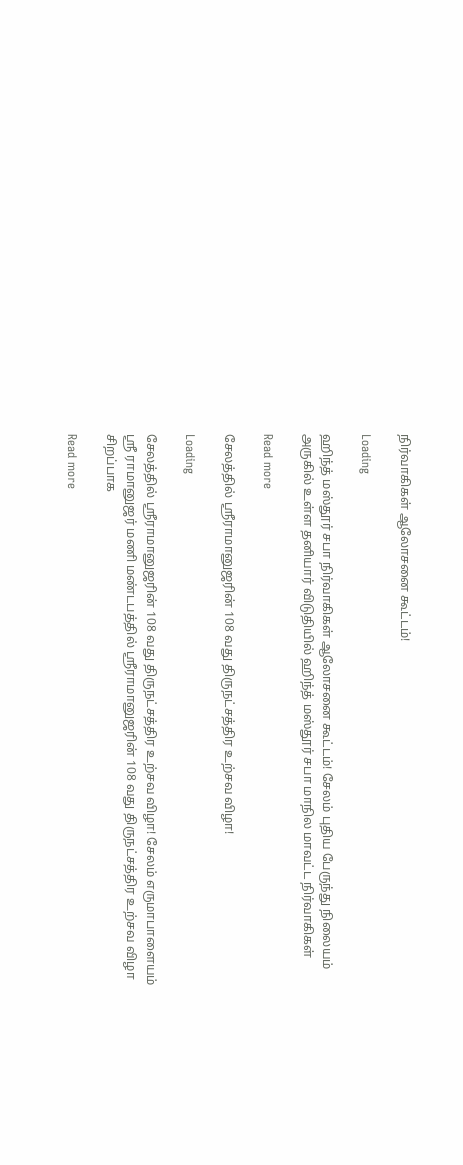நிர்வாகிகள் ஆலோசனை கூட்டம்!

Loading

ஹிந்த் மஸ்தூர் சபா நிர்வாகிகள் ஆலோசனை கூட்டம்! சேலம் புதிய பேருந்து நிலையம் அருகில் உள்ள தனியார் விடுதியில் ஹிந்த் மஸ்தூர் சபா மாநில மாவட்ட நிர்வாகிகள்

Read more

சேலத்தில் ஸ்ரீராமானுஜரின் 108 வது திருநட்சத்திர உற்சவ விழா!

Loading

சேலத்தில் ஸ்ரீராமானுஜரின் 108 வது திருநட்சத்திர உற்சவ விழா! சேலம் எருமாபாளையம் ஸ்ரீ ராமானுஜர் மணி மண்டபத்தில் ஸ்ரீராமானுஜரின் 108 வது திருநட்சத்திர உற்சவ விழா சிறப்பாக

Read more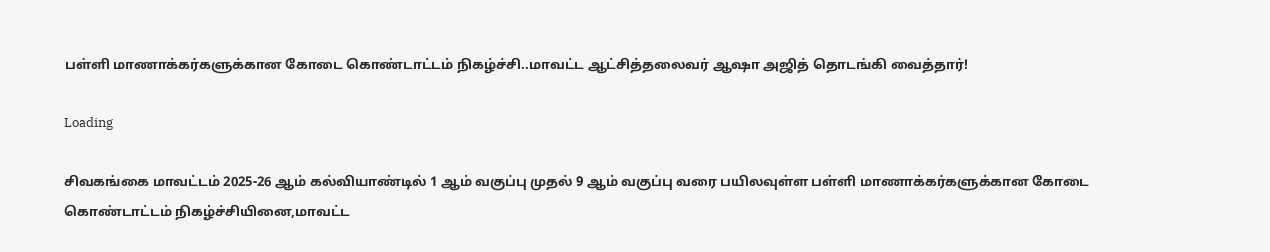பள்ளி மாணாக்கர்களுக்கான கோடை கொண்டாட்டம் நிகழ்ச்சி..மாவட்ட ஆட்சித்தலைவர் ஆஷா அஜித் தொடங்கி வைத்தார்!

Loading

சிவகங்கை மாவட்டம் 2025-26 ஆம் கல்வியாண்டில் 1 ஆம் வகுப்பு முதல் 9 ஆம் வகுப்பு வரை பயிலவுள்ள பள்ளி மாணாக்கர்களுக்கான கோடை கொண்டாட்டம் நிகழ்ச்சியினை,மாவட்ட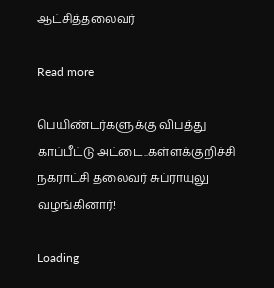ஆட்சித்தலைவர்

Read more

பெயிண்டர்களுக்கு விபத்து காப்பீட்டு அட்டை..கள்ளக்குறிச்சி நகராட்சி தலைவர் சுப்ராயுலு வழங்கினார்!

Loading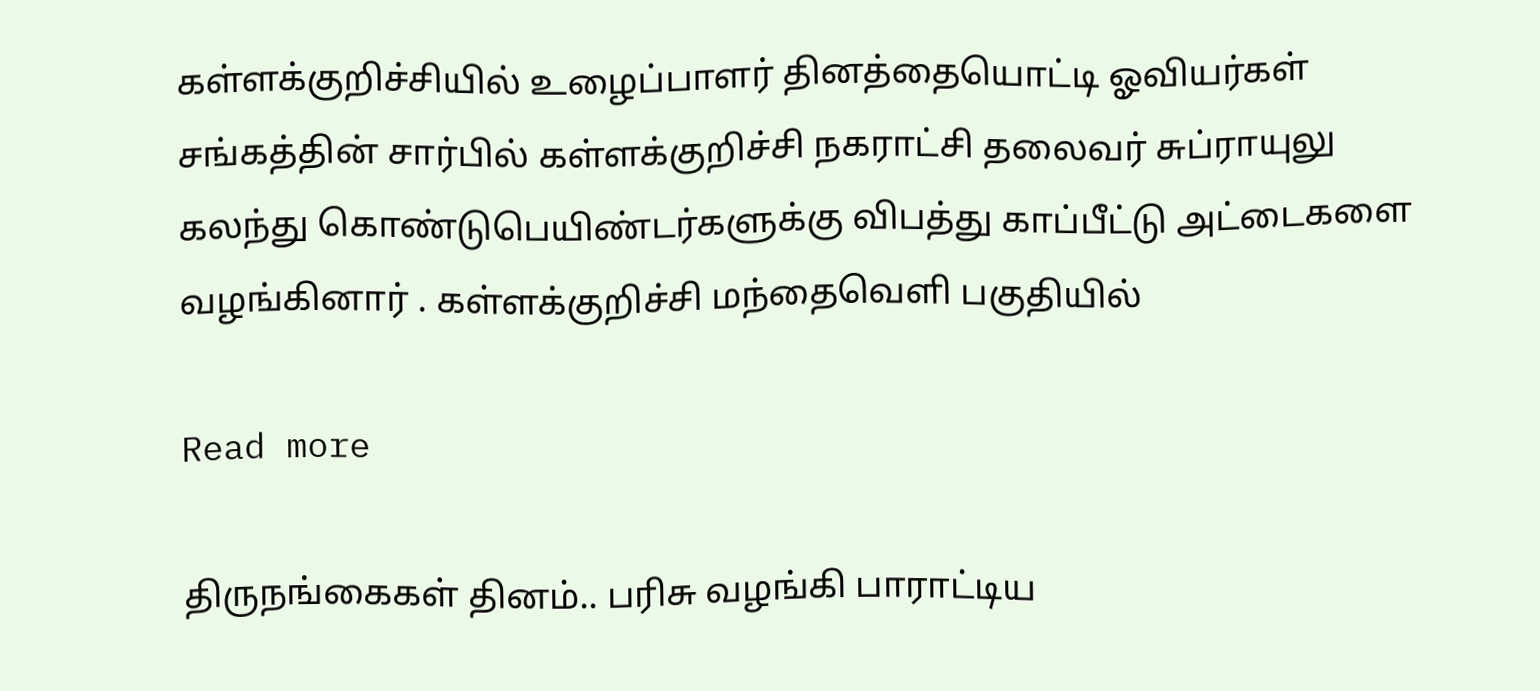கள்ளக்குறிச்சியில் உழைப்பாளர் தினத்தையொட்டி ஓவியர்கள் சங்கத்தின் சார்பில் கள்ளக்குறிச்சி நகராட்சி தலைவர் சுப்ராயுலு கலந்து கொண்டுபெயிண்டர்களுக்கு விபத்து காப்பீட்டு அட்டைகளை வழங்கினார் . கள்ளக்குறிச்சி மந்தைவெளி பகுதியில்

Read more

திருநங்கைகள் தினம்.. பரிசு வழங்கி பாராட்டிய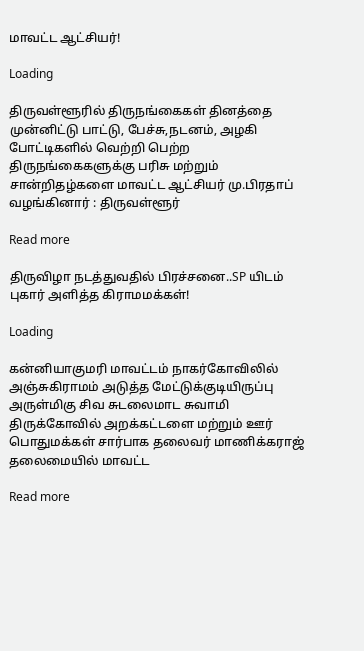மாவட்ட ஆட்சியர்!

Loading

திருவள்ளூரில் திருநங்கைகள் தினத்தை முன்னிட்டு பாட்டு, பேச்சு,நடனம், அழகி போட்டிகளில் வெற்றி பெற்ற திருநங்கைகளுக்கு பரிசு மற்றும் சான்றிதழ்களை மாவட்ட ஆட்சியர் மு.பிரதாப் வழங்கினார் : திருவள்ளூர்

Read more

திருவிழா நடத்துவதில் பிரச்சனை..SP யிடம் புகார் அளித்த கிராமமக்கள்!

Loading

கன்னியாகுமரி மாவட்டம் நாகர்கோவிலில் அஞ்சுகிராமம் அடுத்த மேட்டுக்குடியிருப்பு அருள்மிகு சிவ சுடலைமாட சுவாமி திருக்கோவில் அறக்கட்டளை மற்றும் ஊர் பொதுமக்கள் சார்பாக தலைவர் மாணிக்கராஜ் தலைமையில் மாவட்ட

Read more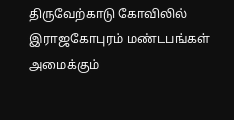திருவேற்காடு கோவிலில் இராஜகோபுரம் மண்டபங்கள் அமைக்கும்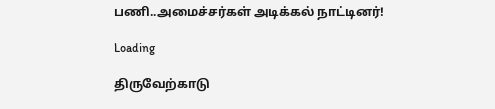பணி..அமைச்சர்கள் அடிக்கல் நாட்டினர்!

Loading

திருவேற்காடு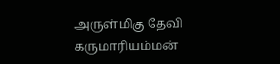அருள்மிகு தேவி கருமாரியம்மன்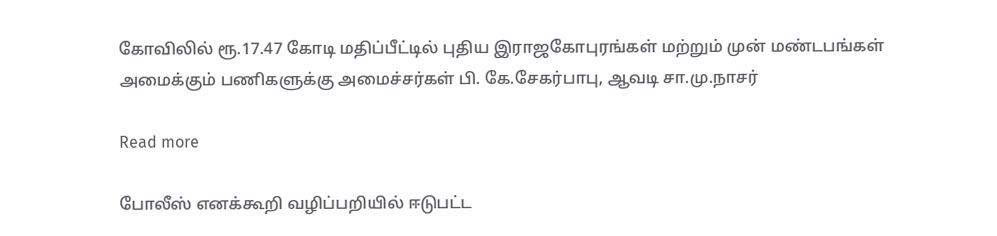கோவிலில் ரூ.17.47 கோடி மதிப்பீட்டில் புதிய இராஜகோபுரங்கள் மற்றும் முன் மண்டபங்கள் அமைக்கும் பணிகளுக்கு அமைச்சர்கள் பி. கே.சேகர்பாபு, ஆவடி சா.மு.நாசர்

Read more

போலீஸ் எனக்கூறி வழிப்பறியில் ஈடுபட்ட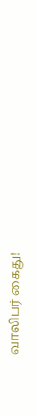வாலிபர் கைது!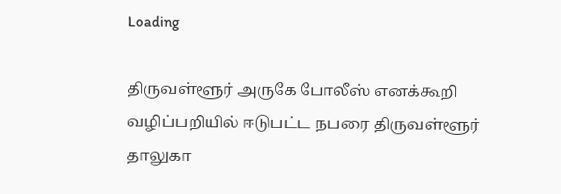Loading

திருவள்ளூர் அருகே போலீஸ் எனக்கூறி வழிப்பறியில் ஈடுபட்ட நபரை திருவள்ளூர் தாலுகா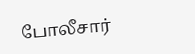போலீசார்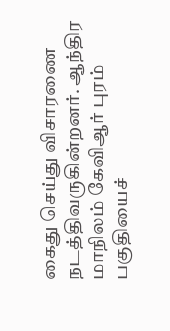கைது செய்து விசாரணை நடத்திவருகின்றனர். ஆந்திர மாநிலம் கேவிஆர் புரம் பகுதியைச்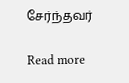சேர்ந்தவர்

Read more